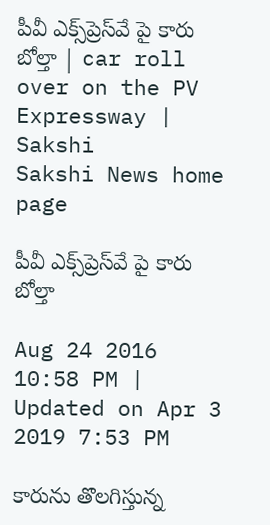పీవీ ఎక్స్‌ప్రెస్‌వే పై కారు బోల్తా | car roll over on the PV Expressway | Sakshi
Sakshi News home page

పీవీ ఎక్స్‌ప్రెస్‌వే పై కారు బోల్తా

Aug 24 2016 10:58 PM | Updated on Apr 3 2019 7:53 PM

కారును తొలగిస్తున్న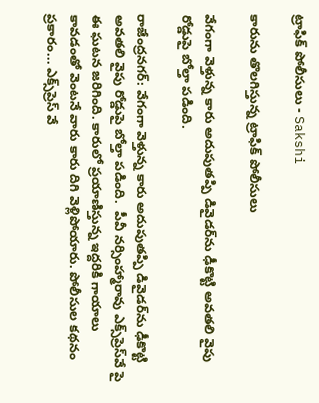ట్రాఫిక్‌ పోలీసులు - Sakshi

కారును తొలగిస్తున్న ట్రాఫిక్‌ పోలీసులు

వేగంగా వెళ్తున్న కారు అదుపుతప్పి డివైడర్‌ను ఢీకొట్టి అవతలి వైపు రోడ్డుపై బోల్తా పడింది.

రాజేంద్రనగర్‌: వేగంగా వెళ్తున్న కారు అదుపుతప్పి డివైడర్‌ను ఢీకొట్టి అవతలి వైపు రోడ్డుపై బోల్తా పడింది.  పీవీ నర్సింహ్మారావు ఎక్స్‌ప్రెస్‌వే పై ఈ ఘటన జరిగింది. కారులో ప్రయాణిస్తున్న ఇద్దరికి గాయాలు కావడంతో వెంటనే వారు కారు దిగి వెళ్లిపోయారు. పోలీసుల కథనం ప్రకారం... ఎక్స్‌ప్రెస్‌ వే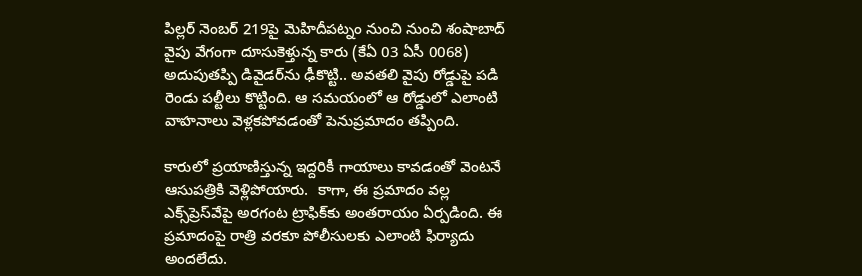పిల్లర్‌ నెంబర్‌ 219పై మెహిదీపట్నం నుంచి నుంచి శంషాబాద్‌ వైపు వేగంగా దూసుకెళ్తున్న కారు (కేఏ 03 ఏసీ 0068) అదుపుతప్పి డివైడర్‌ను ఢీకొట్టి.. అవతలి వైపు రోడ్డుపై పడి రెండు పల్టీలు కొట్టింది. ఆ సమయంలో ఆ రోడ్డులో ఎలాంటి వాహనాలు వెళ్లకపోవడంతో పెనుప్రమాదం తప్పింది.

కారులో ప్రయాణిస్తున్న ఇద్దరికీ గాయాలు కావడంతో వెంటనే ఆసుపత్రికి వెళ్లిపోయారు.  కాగా, ఈ ప్రమాదం వల్ల ఎక్స్‌ప్రెస్‌వేపై అరగంట ట్రాఫిక్‌కు అంతరాయం ఏర్పడింది. ఈ ప్రమాదంపై రాత్రి వరకూ పోలీసులకు ఎలాంటి ఫిర్యాదు అందలేదు.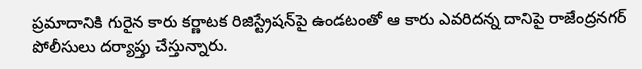ప్రమాదానికి గురైన కారు కర్ణాటక రిజిస్ట్రేషన్‌పై ఉండటంతో ఆ కారు ఎవరిదన్న దానిపై రాజేంద్రనగర్‌ పోలీసులు దర్యాప్తు చేస్తున్నారు.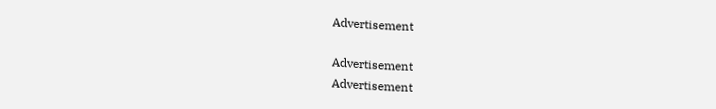Advertisement

Advertisement
Advertisement